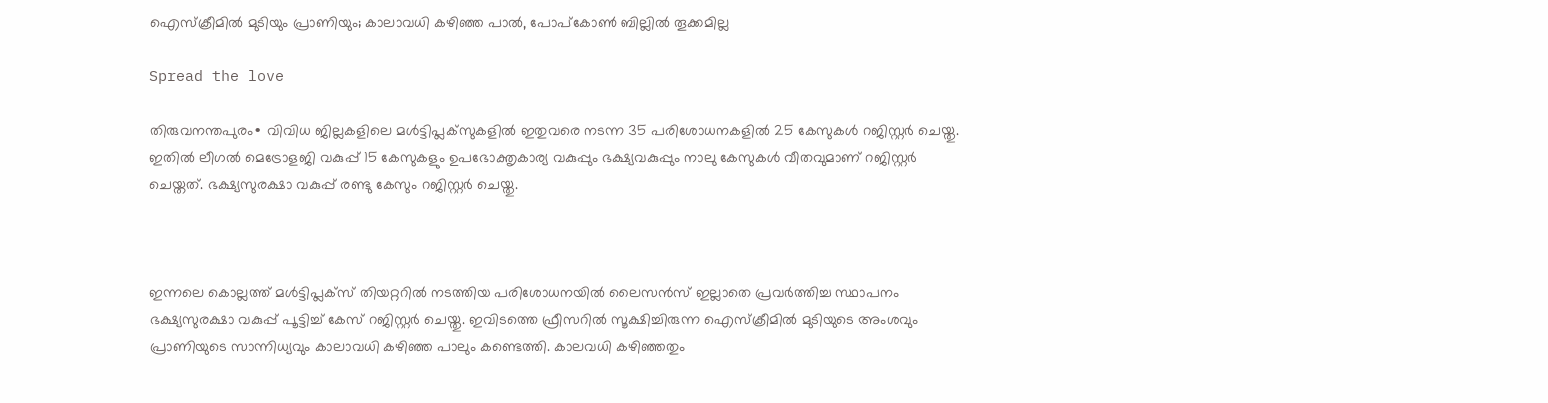ഐസ്‌ക്രീമില്‍ മുടിയും പ്രാണിയും; കാലാവധി കഴിഞ്ഞ പാൽ, പോപ്‌കോണ്‍ ബില്ലില്‍ തൂക്കമില്ല

Spread the love

തിരുവനന്തപുരം∙ വിവിധ ജില്ലകളിലെ മള്‍ട്ടിപ്ലക്‌സുകളില്‍ ഇതുവരെ നടന്ന 35 പരിശോധനകളില്‍ 25 കേസുകള്‍ റജിസ്റ്റര്‍ ചെയ്തു. ഇതില്‍ ലീഗല്‍ മെട്രോളജി വകുപ്പ് 15 കേസുകളും ഉപഭോക്തൃകാര്യ വകുപ്പും ഭക്ഷ്യവകുപ്പും നാലു കേസുകള്‍ വീതവുമാണ് റജിസ്റ്റര്‍ ചെയ്തത്. ഭക്ഷ്യസുരക്ഷാ വകുപ്പ് രണ്ടു കേസും റജിസ്റ്റര്‍ ചെയ്തു.



ഇന്നലെ കൊല്ലത്ത് മള്‍ട്ടിപ്ലക്സ് തിയറ്ററില്‍ നടത്തിയ പരിശോധനയില്‍ ലൈസന്‍സ് ഇല്ലാതെ പ്രവര്‍ത്തിച്ച സ്ഥാപനം ഭക്ഷ്യസുരക്ഷാ വകുപ്പ് പൂട്ടിച്ച് കേസ് റജിസ്റ്റര്‍ ചെയ്തു. ഇവിടത്തെ ഫ്രീസറില്‍ സൂക്ഷിച്ചിരുന്ന ഐസ്‌ക്രീമില്‍ മുടിയുടെ അംശവും പ്രാണിയുടെ സാന്നിധ്യവും കാലാവധി കഴിഞ്ഞ പാലും കണ്ടെത്തി. കാലവധി കഴിഞ്ഞതും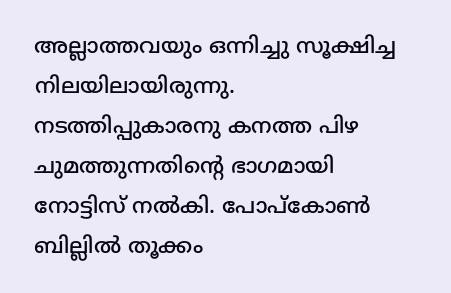അല്ലാത്തവയും ഒന്നിച്ചു സൂക്ഷിച്ച നിലയിലായിരുന്നു. നടത്തിപ്പുകാരനു കനത്ത പിഴ ചുമത്തുന്നതിന്റെ ഭാഗമായി നോട്ടിസ് നല്‍കി. പോപ്‌കോണ്‍ ബില്ലില്‍ തൂക്കം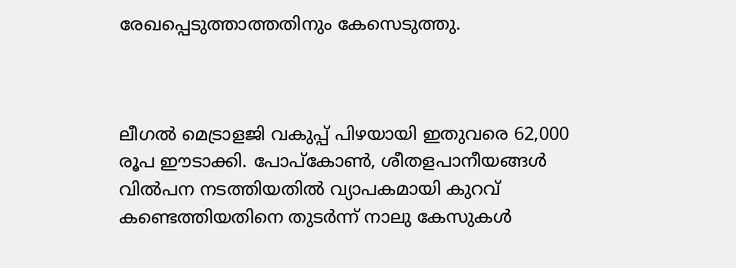രേഖപ്പെടുത്താത്തതിനും കേസെടുത്തു.



ലീഗല്‍ മെട്രാളജി വകുപ്പ് പിഴയായി ഇതുവരെ 62,000 രൂപ ഈടാക്കി. പോപ്‌കോണ്‍, ശീതളപാനീയങ്ങള്‍ വിൽപന നടത്തിയതില്‍ വ്യാപകമായി കുറവ് കണ്ടെത്തിയതിനെ തുടര്‍ന്ന് നാലു കേസുകള്‍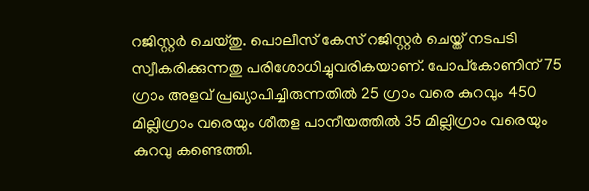റജിസ്റ്റര്‍ ചെയ്തു. പൊലീസ് കേസ് റജിസ്റ്റര്‍ ചെയ്ത് നടപടി സ്വീകരിക്കുന്നതു പരിശോധിച്ചുവരികയാണ്. പോപ്‌കോണിന് 75 ഗ്രാം അളവ് പ്രഖ്യാപിച്ചിരുന്നതില്‍ 25 ഗ്രാം വരെ കുറവും 450 മില്ലിഗ്രാം വരെയും ശീതള പാനീയത്തില്‍ 35 മില്ലിഗ്രാം വരെയും കുറവു കണ്ടെത്തി.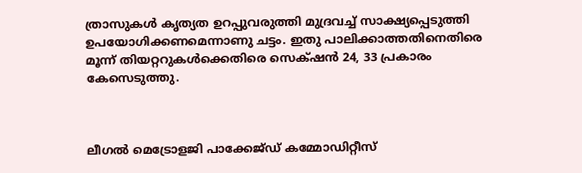ത്രാസുകള്‍ കൃത്യത ഉറപ്പുവരുത്തി മുദ്രവച്ച് സാക്ഷ്യപ്പെടുത്തി ഉപയോഗിക്കണമെന്നാണു ചട്ടം. ഇതു പാലിക്കാത്തതിനെതിരെ മൂന്ന് തിയറ്ററുകള്‍ക്കെതിരെ സെക്‌ഷന്‍ 24, 33 പ്രകാരം കേസെടുത്തു.



ലീഗല്‍ മെട്രോളജി പാക്കേജ്ഡ് കമ്മോഡിറ്റീസ്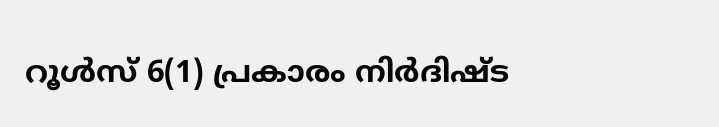റൂള്‍സ് 6(1) പ്രകാരം നിർദിഷ്ട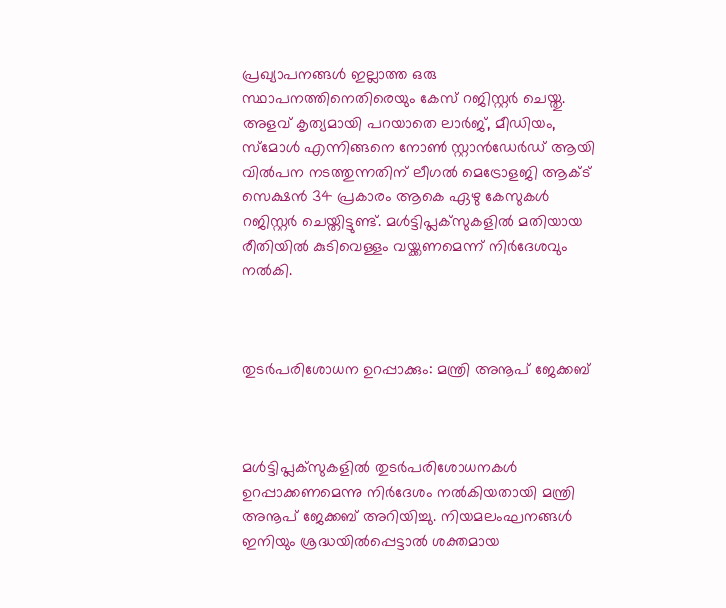പ്രഖ്യാപനങ്ങള്‍ ഇല്ലാത്ത ഒരു സ്ഥാപനത്തിനെതിരെയും കേസ് റജിസ്റ്റര്‍ ചെയ്തു. അളവ് കൃത്യമായി പറയാതെ ലാര്‍ജ്, മീഡിയം, സ്മോള്‍ എന്നിങ്ങനെ നോണ്‍ സ്റ്റാൻഡേർഡ് ആയി വിൽപന നടത്തുന്നതിന് ലീഗല്‍ മെട്രോളജി ആക്ട് സെക്ഷന്‍ 34 പ്രകാരം ആകെ ഏഴു കേസുകള്‍ റജിസ്റ്റര്‍ ചെയ്തിട്ടുണ്ട്. മള്‍ട്ടിപ്ലക്‌സുകളില്‍ മതിയായ രീതിയില്‍ കുടിവെള്ളം വയ്ക്കണമെന്ന് നിര്‍ദേശവും നൽകി.



തുടര്‍പരിശോധന ഉറപ്പാക്കും: മന്ത്രി അനൂപ് ജേക്കബ്



മള്‍ട്ടിപ്ലക്‌സുകളില്‍ തുടര്‍പരിശോധനകള്‍ ഉറപ്പാക്കണമെന്നു നിർദേശം നല്‍കിയതായി മന്ത്രി അനൂപ് ജേക്കബ് അറിയിച്ചു. നിയമലംഘനങ്ങള്‍ ഇനിയും ശ്രദ്ധയില്‍പ്പെട്ടാല്‍ ശക്തമായ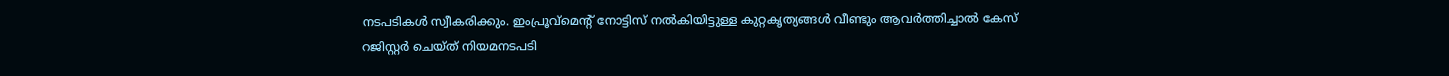നടപടികള്‍ സ്വീകരിക്കും. ഇംപ്രൂവ്‌മെന്റ് നോട്ടിസ് നല്‍കിയിട്ടുള്ള കുറ്റകൃത്യങ്ങള്‍ വീണ്ടും ആവര്‍ത്തിച്ചാല്‍ കേസ് റജിസ്റ്റർ ചെയ്ത് നിയമനടപടി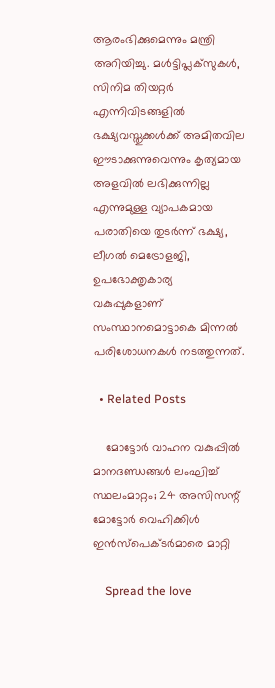ആരംഭിക്കുമെന്നും മന്ത്രി അറിയിച്ചു. മള്‍ട്ടിപ്ലക്‌സുകള്‍, സിനിമ തിയറ്റര്‍ എന്നിവിടങ്ങളില്‍ ഭക്ഷ്യവസ്തുക്കള്‍ക്ക് അമിതവില ഈടാക്കുന്നുവെന്നും കൃത്യമായ അളവില്‍ ലഭിക്കുന്നില്ല എന്നുമുള്ള വ്യാപകമായ പരാതിയെ തുടര്‍ന്ന് ഭക്ഷ്യ, ലീഗല്‍ മെട്രോളജി, ഉപഭോക്തൃകാര്യ വകുപ്പുകളാണ് സംസ്ഥാനമൊട്ടാകെ മിന്നല്‍ പരിശോധനകള്‍ നടത്തുന്നത്.

  • Related Posts

    മോട്ടോര്‍ വാഹന വകുപ്പില്‍ മാനദണ്ഡങ്ങള്‍ ലംഘിച്ച് സ്ഥലംമാറ്റം; 24 അസിസന്റ് മോട്ടോര്‍ വെഹിക്കിള്‍ ഇന്‍സ്‌പെക്ടര്‍മാരെ മാറ്റി

    Spread the love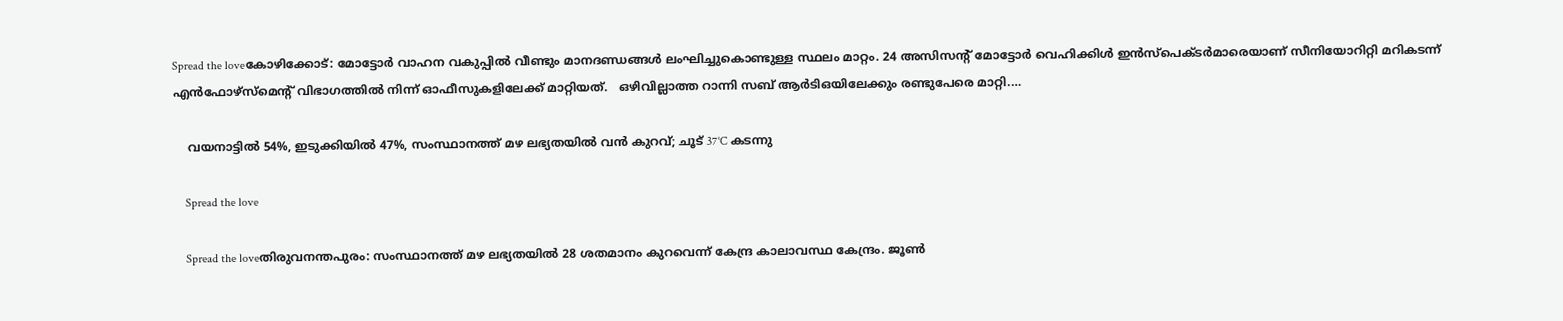Spread the loveകോഴിക്കോട്: മോട്ടോര്‍ വാഹന വകുപ്പില്‍ വീണ്ടും മാനദണ്ഡങ്ങള്‍ ലംഘിച്ചുകൊണ്ടുള്ള സ്ഥലം മാറ്റം. 24 അസിസന്റ് മോട്ടോര്‍ വെഹിക്കിള്‍ ഇന്‍സ്‌പെക്ടര്‍മാരെയാണ് സീനിയോറിറ്റി മറികടന്ന് എന്‍ഫോഴ്സ്മെന്റ് വിഭാഗത്തില്‍ നിന്ന് ഓഫീസുകളിലേക്ക് മാറ്റിയത്.   ഒഴിവില്ലാത്ത റാന്നി സബ് ആര്‍ടിഒയിലേക്കും രണ്ടുപേരെ മാറ്റി.…

    വയനാട്ടില്‍ 54%, ഇടുക്കിയില്‍ 47%, സംസ്ഥാനത്ത് മഴ ലഭ്യതയില്‍ വന്‍ കുറവ്; ചൂട് 37˚C കടന്നു

    Spread the love

    Spread the loveതിരുവനന്തപുരം: സംസ്ഥാനത്ത് മഴ ലഭ്യതയില്‍ 28 ശതമാനം കുറവെന്ന് കേന്ദ്ര കാലാവസ്ഥ കേന്ദ്രം. ജൂണ്‍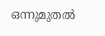ഒന്നുമുതല്‍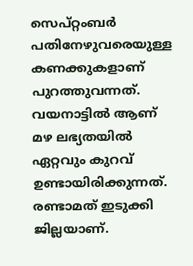സെപ്റ്റംബര്‍ പതിനേഴുവരെയുള്ള കണക്കുകളാണ് പുറത്തുവന്നത്. വയനാട്ടില്‍ ആണ് മഴ ലഭ്യതയില്‍ ഏറ്റവും കുറവ് ഉണ്ടായിരിക്കുന്നത്. രണ്ടാമത് ഇടുക്കി ജില്ലയാണ്.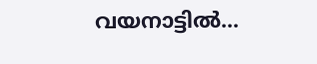വയനാട്ടില്‍…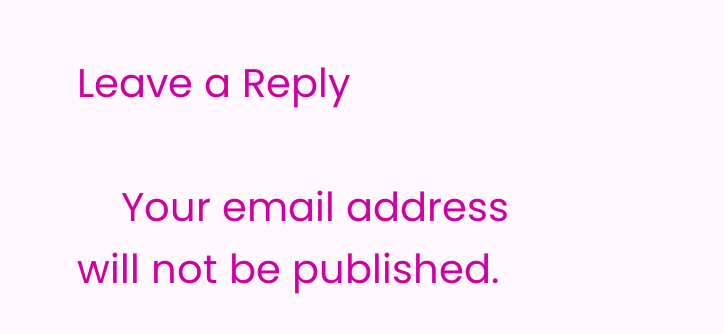Leave a Reply

    Your email address will not be published.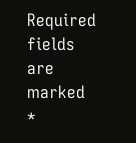Required fields are marked *